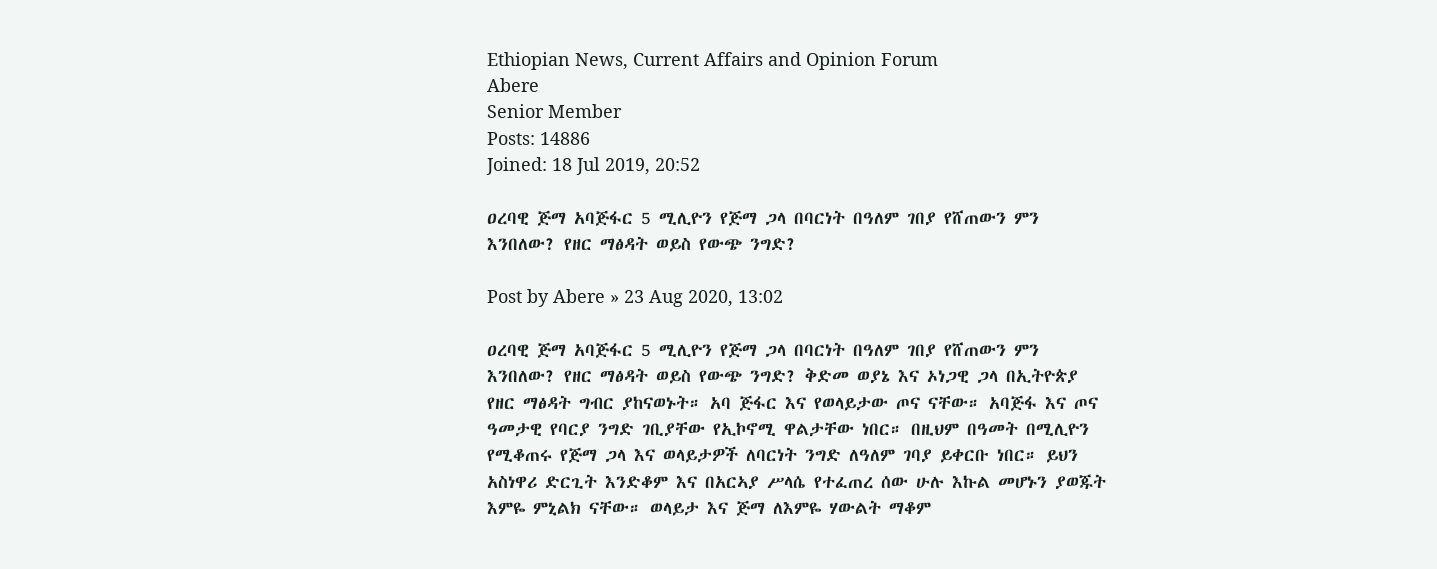Ethiopian News, Current Affairs and Opinion Forum
Abere
Senior Member
Posts: 14886
Joined: 18 Jul 2019, 20:52

ዐረባዊ ጅማ አባጅፋር 5 ሚሊዮን የጅማ ጋላ በባርነት በዓለም ገበያ የሸጠውን ምን እንበለው? የዘር ማፅዳት ወይስ የውጭ ንግድ?

Post by Abere » 23 Aug 2020, 13:02

ዐረባዊ ጅማ አባጅፋር 5 ሚሊዮን የጅማ ጋላ በባርነት በዓለም ገበያ የሸጠውን ምን እንበለው? የዘር ማፅዳት ወይስ የውጭ ንግድ? ቅድመ ወያኔ እና ኦነጋዊ ጋላ በኢትዮጵያ የዘር ማፅዳት ግብር ያከናወኑት። አባ ጅፋር እና የወላይታው ጦና ናቸው። አባጅፋ እና ጦና ዓመታዊ የባርያ ንግድ ገቢያቸው የኢኮኖሚ ዋልታቸው ነበር። በዚህም በዓመት በሚሊዮን የሚቆጠሩ የጅማ ጋላ እና ወላይታዎች ለባርነት ንግድ ለዓለም ገባያ ይቀርቡ ነበር። ይህን አስነዋሪ ድርጊት እንድቆም እና በአርኣያ ሥላሴ የተፈጠረ ሰው ሁሉ እኩል መሆኑን ያወጁት እምዬ ምኒልክ ናቸው። ወላይታ እና ጅማ ለእምዬ ሃውልት ማቆም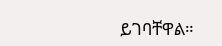ይገባቸዋል።